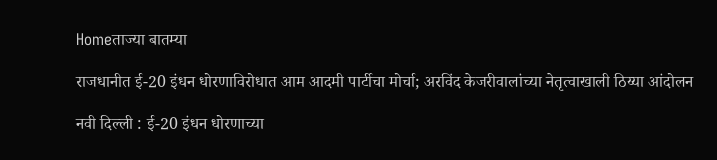Homeताज्या बातम्या

राजधानीत ई-20 इंधन धोरणाविरोधात आम आदमी पार्टीचा मोर्चा; अरविंद केजरीवालांच्या नेतृत्वाखाली ठिय्या आंदोलन

नवी दिल्ली : ई-20 इंधन धोरणाच्या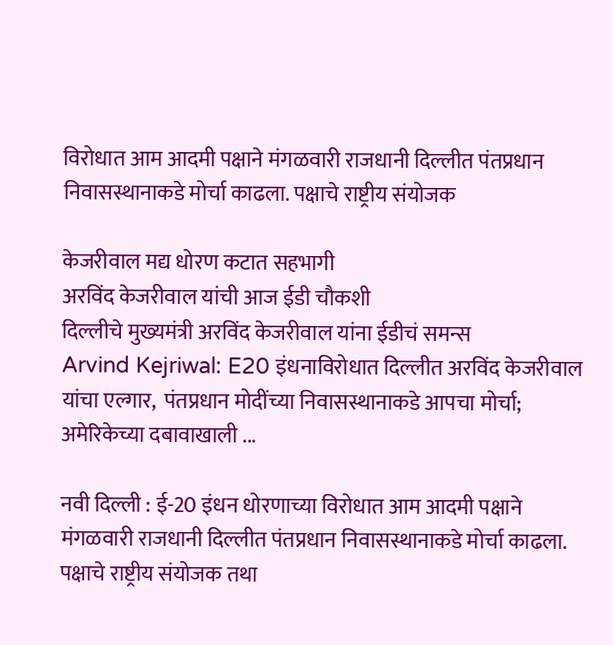विरोधात आम आदमी पक्षाने मंगळवारी राजधानी दिल्लीत पंतप्रधान निवासस्थानाकडे मोर्चा काढला. पक्षाचे राष्ट्रीय संयोजक

केजरीवाल मद्य धोरण कटात सहभागी
अरविंद केजरीवाल यांची आज ईडी चौकशी
दिल्लीचे मुख्यमंत्री अरविंद केजरीवाल यांना ईडीचं समन्स
Arvind Kejriwal: E20 इंधनाविरोधात दिल्लीत अरविंद केजरीवाल यांचा एल्गार,  पंतप्रधान मोदींच्या निवासस्थानाकडे आपचा मोर्चा; अमेरिकेच्या दबावाखाली ...

नवी दिल्ली : ई-20 इंधन धोरणाच्या विरोधात आम आदमी पक्षाने मंगळवारी राजधानी दिल्लीत पंतप्रधान निवासस्थानाकडे मोर्चा काढला. पक्षाचे राष्ट्रीय संयोजक तथा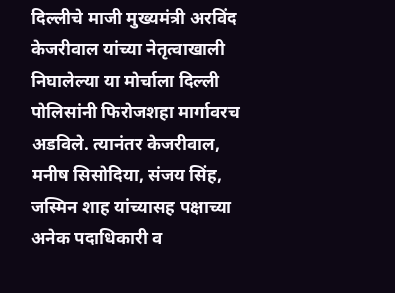दिल्लीचे माजी मुख्यमंत्री अरविंद केजरीवाल यांच्या नेतृत्वाखाली निघालेल्या या मोर्चाला दिल्ली पोलिसांनी फिरोजशहा मार्गावरच अडविले. त्यानंतर केजरीवाल, मनीष सिसोदिया, संजय सिंह, जस्मिन शाह यांच्यासह पक्षाच्या अनेक पदाधिकारी व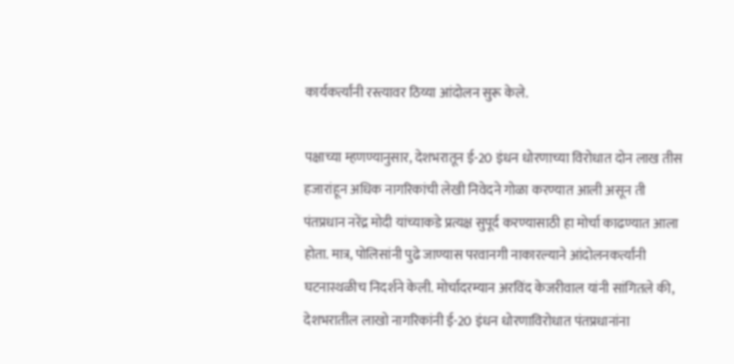कार्यकर्त्यांनी रस्त्यावर ठिय्या आंदोलन सुरू केले.

पक्षाच्या म्हणण्यानुसार, देशभरातून ई-20 इंधन धोरणाच्या विरोधात दोन लाख तीस हजारांहून अधिक नागरिकांची लेखी निवेदने गोळा करण्यात आली असून ती पंतप्रधान नरेंद्र मोदी यांच्याकडे प्रत्यक्ष सुपूर्द करण्यासाठी हा मोर्चा काढण्यात आला होता. मात्र, पोलिसांनी पुढे जाण्यास परवानगी नाकारल्याने आंदोलनकर्त्यांनी घटनास्थळीच निदर्शने केली. मोर्चादरम्यान अरविंद केजरीवाल यांनी सांगितले की, देशभरातील लाखो नागरिकांनी ई-20 इंधन धोरणाविरोधात पंतप्रधानांना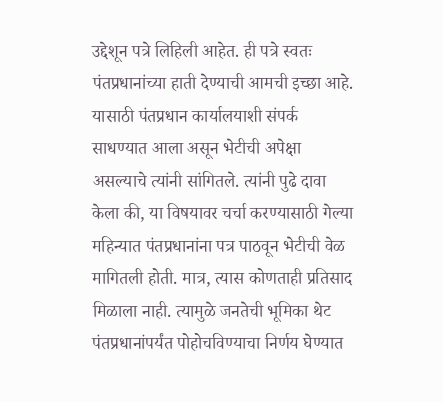उद्देशून पत्रे लिहिली आहेत. ही पत्रे स्वतः पंतप्रधानांच्या हाती देण्याची आमची इच्छा आहे. यासाठी पंतप्रधान कार्यालयाशी संपर्क साधण्यात आला असून भेटीची अपेक्षा असल्याचे त्यांनी सांगितले. त्यांनी पुढे दावा केला की, या विषयावर चर्चा करण्यासाठी गेल्या महिन्यात पंतप्रधानांना पत्र पाठवून भेटीची वेळ मागितली होती. मात्र, त्यास कोणताही प्रतिसाद मिळाला नाही. त्यामुळे जनतेची भूमिका थेट पंतप्रधानांपर्यंत पोहोचविण्याचा निर्णय घेण्यात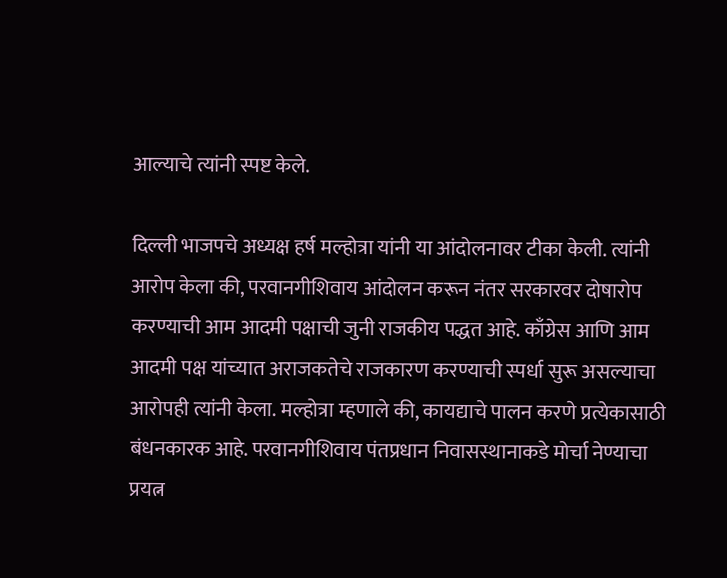आल्याचे त्यांनी स्पष्ट केले.

दिल्ली भाजपचे अध्यक्ष हर्ष मल्होत्रा यांनी या आंदोलनावर टीका केली. त्यांनी आरोप केला की, परवानगीशिवाय आंदोलन करून नंतर सरकारवर दोषारोप करण्याची आम आदमी पक्षाची जुनी राजकीय पद्धत आहे. काँग्रेस आणि आम आदमी पक्ष यांच्यात अराजकतेचे राजकारण करण्याची स्पर्धा सुरू असल्याचा आरोपही त्यांनी केला. मल्होत्रा म्हणाले की, कायद्याचे पालन करणे प्रत्येकासाठी बंधनकारक आहे. परवानगीशिवाय पंतप्रधान निवासस्थानाकडे मोर्चा नेण्याचा प्रयत्न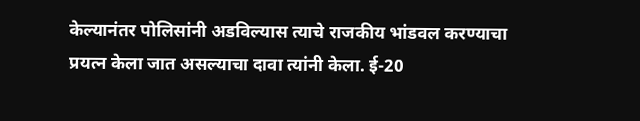केल्यानंतर पोलिसांनी अडविल्यास त्याचे राजकीय भांडवल करण्याचा प्रयत्न केला जात असल्याचा दावा त्यांनी केला. ई-20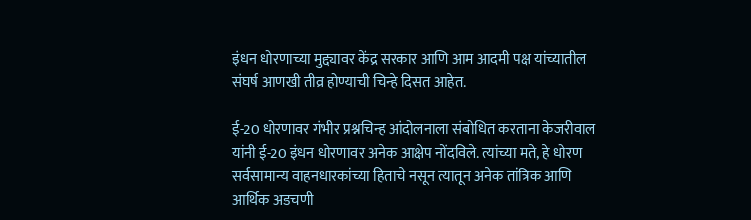इंधन धोरणाच्या मुद्द्यावर केंद्र सरकार आणि आम आदमी पक्ष यांच्यातील संघर्ष आणखी तीव्र होण्याची चिन्हे दिसत आहेत.

ई-20 धोरणावर गंभीर प्रश्नचिन्ह आंदोलनाला संबोधित करताना केजरीवाल यांनी ई-20 इंधन धोरणावर अनेक आक्षेप नोंदविले. त्यांच्या मते, हे धोरण सर्वसामान्य वाहनधारकांच्या हिताचे नसून त्यातून अनेक तांत्रिक आणि आर्थिक अडचणी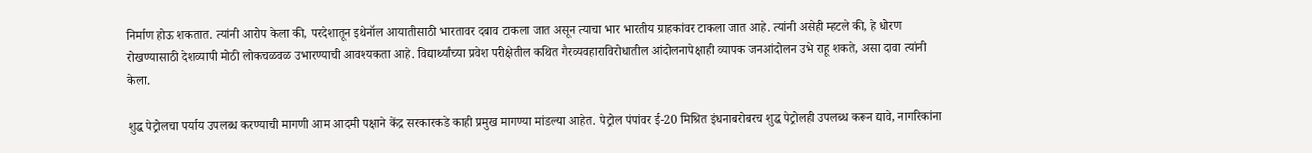निर्माण होऊ शकतात. त्यांनी आरोप केला की, परदेशातून इथेनॉल आयातीसाठी भारतावर दबाव टाकला जात असून त्याचा भार भारतीय ग्राहकांवर टाकला जात आहे. त्यांनी असेही म्हटले की, हे धोरण रोखण्यासाठी देशव्यापी मोठी लोकचळवळ उभारण्याची आवश्यकता आहे. विद्यार्थ्यांच्या प्रवेश परीक्षेतील कथित गैरव्यवहाराविरोधातील आंदोलनापेक्षाही व्यापक जनआंदोलन उभे राहू शकते, असा दावा त्यांनी केला.

शुद्ध पेट्रोलचा पर्याय उपलब्ध करण्याची मागणी आम आदमी पक्षाने केंद्र सरकारकडे काही प्रमुख मागण्या मांडल्या आहेत. पेट्रोल पंपांवर ई-20 मिश्रित इंधनाबरोबरच शुद्ध पेट्रोलही उपलब्ध करून द्यावे, नागरिकांना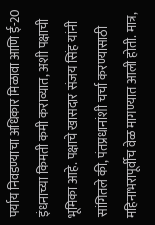पर्याय निवडण्याचा अधिकार मिळावा आणि ई-20 इंधनाच्या किमती कमी कराव्यात, अशी पक्षाची भूमिका आहे. पक्षाचे खासदार संजय सिंह यांनी सांगितले की, पंतप्रधानांशी चर्चा करण्यासाठी महिनाभरापूर्वीच वेळ मागण्यात आली होती. मात्र,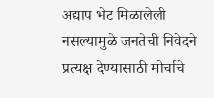अद्याप भेट मिळालेली नसल्यामुळे जनतेची निवेदने प्रत्यक्ष देण्यासाठी मोर्चाचे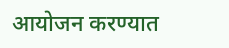आयोजन करण्यात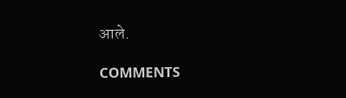आले.

COMMENTS